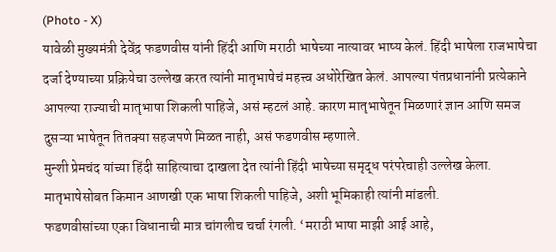(Photo - X)
यावेळी मुख्यमंत्री देवेंद्र फडणवीस यांनी हिंदी आणि मराठी भाषेच्या नात्यावर भाष्य केलं. हिंदी भाषेला राजभाषेचा दर्जा देण्याच्या प्रक्रियेचा उल्लेख करत त्यांनी मातृभाषेचं महत्त्व अधोरेखित केलं. आपल्या पंतप्रधानांनी प्रत्येकाने आपल्या राज्याची मातृभाषा शिकली पाहिजे, असं म्हटलं आहे. कारण मातृभाषेतून मिळणारं ज्ञान आणि समज दुसऱ्या भाषेतून तितक्या सहजपणे मिळत नाही, असं फडणवीस म्हणाले.
मुन्शी प्रेमचंद यांच्या हिंदी साहित्याचा दाखला देत त्यांनी हिंदी भाषेच्या समृद्ध परंपरेचाही उल्लेख केला. मातृभाषेसोबत किमान आणखी एक भाषा शिकली पाहिजे, अशी भूमिकाही त्यांनी मांडली.
फडणवीसांच्या एका विधानाची मात्र चांगलीच चर्चा रंगली. ‘मराठी भाषा माझी आई आहे,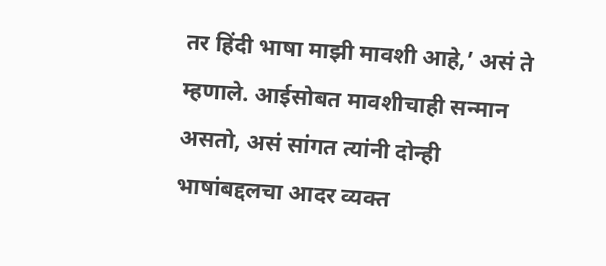तर हिंदी भाषा माझी मावशी आहे,’ असं ते म्हणाले. आईसोबत मावशीचाही सन्मान असतो, असं सांगत त्यांनी दोन्ही भाषांबद्दलचा आदर व्यक्त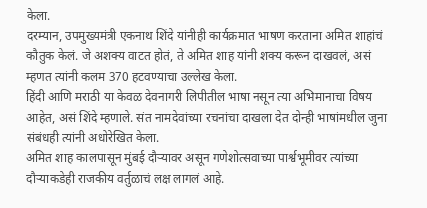केला.
दरम्यान, उपमुख्यमंत्री एकनाथ शिंदे यांनीही कार्यक्रमात भाषण करताना अमित शाहांचं कौतुक केलं. जे अशक्य वाटत होतं, ते अमित शाह यांनी शक्य करून दाखवलं, असं म्हणत त्यांनी कलम 370 हटवण्याचा उल्लेख केला.
हिंदी आणि मराठी या केवळ देवनागरी लिपीतील भाषा नसून त्या अभिमानाचा विषय आहेत, असं शिंदे म्हणाले. संत नामदेवांच्या रचनांचा दाखला देत दोन्ही भाषांमधील जुना संबंधही त्यांनी अधोरेखित केला.
अमित शाह कालपासून मुंबई दौऱ्यावर असून गणेशोत्सवाच्या पार्श्वभूमीवर त्यांच्या दौऱ्याकडेही राजकीय वर्तुळाचं लक्ष लागलं आहे.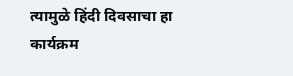त्यामुळे हिंदी दिवसाचा हा कार्यक्रम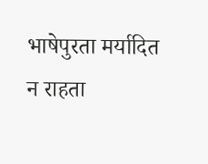भाषेपुरता मर्यादित न राहता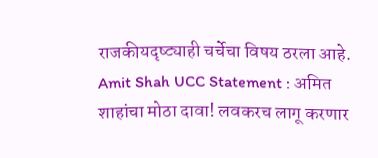राजकीयदृष्ट्याही चर्चेचा विषय ठरला आहे.
Amit Shah UCC Statement : अमित शाहांचा मोठा दावा! लवकरच लागू करणार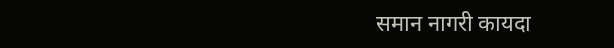समान नागरी कायदा